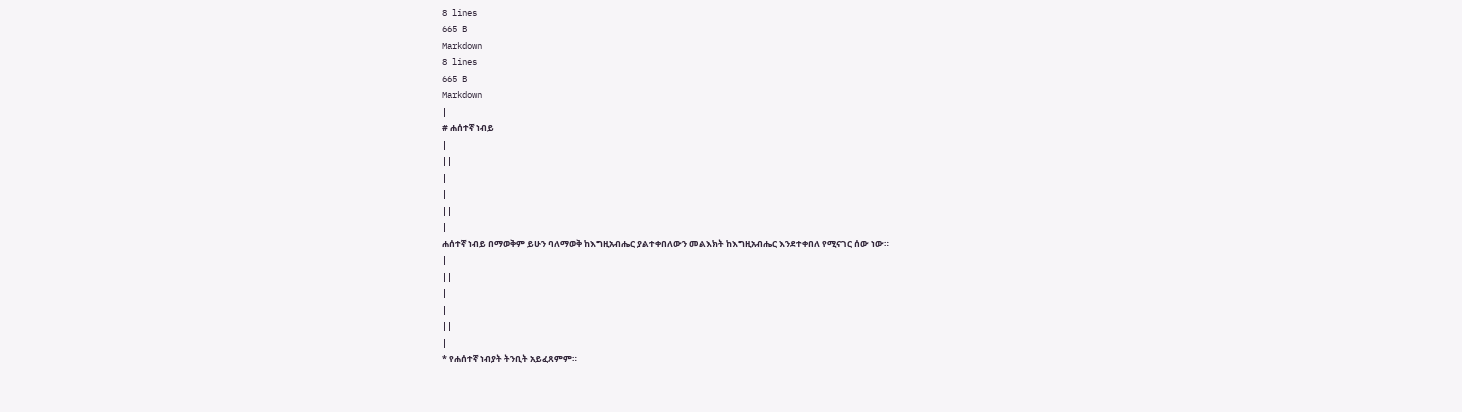8 lines
665 B
Markdown
8 lines
665 B
Markdown
|
# ሐሰተኛ ነብይ
|
||
|
|
||
|
ሐሰተኛ ነብይ በማወቅም ይሁን ባለማወቅ ከእግዚአብሔር ያልተቀበለውን መልእክት ከእግዚአብሔር እንደተቀበለ የሚናገር ሰው ነው።
|
||
|
|
||
|
* የሐሰተኛ ነብያት ትንቢት አይፈጸምም።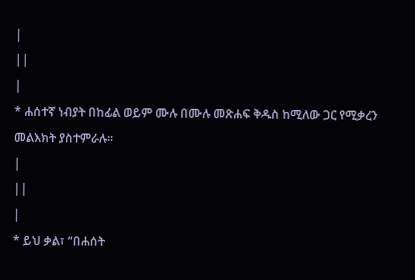|
||
|
* ሐሰተኛ ነብያት በከፊል ወይም ሙሉ በሙሉ መጽሐፍ ቅዱስ ከሚለው ጋር የሚቃረን መልእክት ያስተምራሉ።
|
||
|
* ይህ ቃል፣ “በሐሰት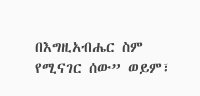በእግዚአብሔር ስም የሚናገር ሰው” ወይም፣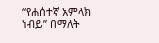“የሐሰተኛ አምላክ ነብይ” በማለት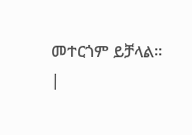መተርጎም ይቻላል።
|